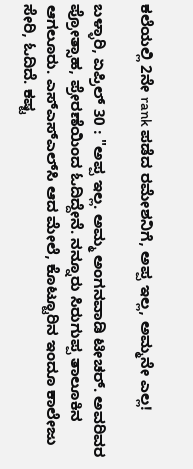ಕಲೆಯಲ್ಲಿ 2ನೇ rank ಪಡೆದ ರಮೇಶನಿಗೆ, ಅಪ್ಪ ಇಲ್ಲ, ಅಮ್ಮನೇ ಎಲ್ಲ!

ಬಳ್ಳಾರಿ, ಏಪ್ರಿಲ್ 30 : "ಅಪ್ಪ ಇಲ್ಲ. ಅಮ್ಮ ಅಂಗನವಾಡಿ ಟೀಚರ್. ಅವರಿವರ ಪ್ರೋತ್ಸಾಹ, ಪ್ರೇರಣೆಯಿಂದ ಓದಿದ್ದೇನೆ. ನನ್ನೂರು ಸಿರುಗುಪ್ಪ ತಾಲೂಕಿನ ಆಗಲೂರು. ಎಸ್‍ಎಸ್‍ಎಲ್‍ಸಿ ಆದ ಮೇಲೆ, ಕೊಟ್ಟೂರಿನ ಇಂದೂ ಕಾಲೇಜು ಸೇರಿ, ಓದಿದೆ. ಕಷ್ಟ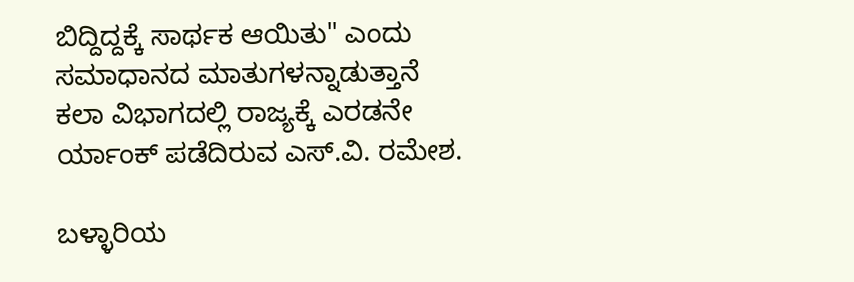ಬಿದ್ದಿದ್ದಕ್ಕೆ ಸಾರ್ಥಕ ಆಯಿತು" ಎಂದು ಸಮಾಧಾನದ ಮಾತುಗಳನ್ನಾಡುತ್ತಾನೆ ಕಲಾ ವಿಭಾಗದಲ್ಲಿ ರಾಜ್ಯಕ್ಕೆ ಎರಡನೇ ರ್ಯಾಂಕ್ ಪಡೆದಿರುವ ಎಸ್.ವಿ. ರಮೇಶ.

ಬಳ್ಳಾರಿಯ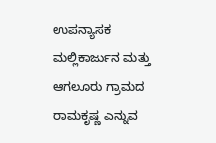ಉಪನ್ಯಾಸಕ ಮಲ್ಲಿಕಾರ್ಜುನ ಮತ್ತು ಆಗಲೂರು ಗ್ರಾಮದ ರಾಮಕೃಷ್ಣ ಎನ್ನುವ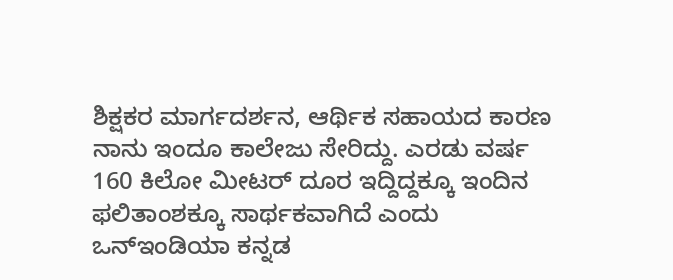ಶಿಕ್ಷಕರ ಮಾರ್ಗದರ್ಶನ, ಆರ್ಥಿಕ ಸಹಾಯದ ಕಾರಣ ನಾನು ಇಂದೂ ಕಾಲೇಜು ಸೇರಿದ್ದು. ಎರಡು ವರ್ಷ 160 ಕಿಲೋ ಮೀಟರ್ ದೂರ ಇದ್ದಿದ್ದಕ್ಕೂ ಇಂದಿನ ಫಲಿತಾಂಶಕ್ಕೂ ಸಾರ್ಥಕವಾಗಿದೆ ಎಂದು ಒನ್ಇಂಡಿಯಾ ಕನ್ನಡ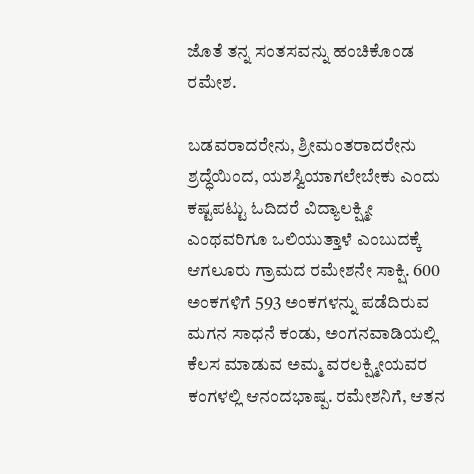ಜೊತೆ ತನ್ನ ಸಂತಸವನ್ನು ಹಂಚಿಕೊಂಡ ರಮೇಶ.

ಬಡವರಾದರೇನು, ಶ್ರೀಮಂತರಾದರೇನು ಶ್ರದ್ಧೆಯಿಂದ, ಯಶಸ್ವಿಯಾಗಲೇಬೇಕು ಎಂದು ಕಷ್ಟಪಟ್ಟು ಓದಿದರೆ ವಿದ್ಯಾಲಕ್ಷ್ಮೀ ಎಂಥವರಿಗೂ ಒಲಿಯುತ್ತಾಳೆ ಎಂಬುದಕ್ಕೆ ಆಗಲೂರು ಗ್ರಾಮದ ರಮೇಶನೇ ಸಾಕ್ಷಿ. 600 ಅಂಕಗಳಿಗೆ 593 ಅಂಕಗಳನ್ನು ಪಡೆದಿರುವ ಮಗನ ಸಾಧನೆ ಕಂಡು, ಅಂಗನವಾಡಿಯಲ್ಲಿ ಕೆಲಸ ಮಾಡುವ ಅಮ್ಮ ವರಲಕ್ಷ್ಮೀಯವರ ಕಂಗಳಲ್ಲಿ ಆನಂದಭಾಷ್ಪ. ರಮೇಶನಿಗೆ, ಆತನ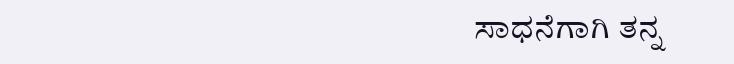ಸಾಧನೆಗಾಗಿ ತನ್ನ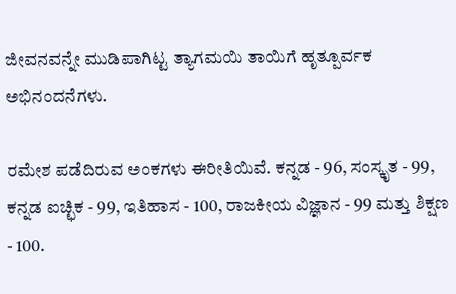ಜೀವನವನ್ನೇ ಮುಡಿಪಾಗಿಟ್ಟ ತ್ಯಾಗಮಯಿ ತಾಯಿಗೆ ಹೃತ್ಪೂರ್ವಕ ಅಭಿನಂದನೆಗಳು.

ರಮೇಶ ಪಡೆದಿರುವ ಅಂಕಗಳು ಈರೀತಿಯಿವೆ. ಕನ್ನಡ - 96, ಸಂಸ್ಕೃತ - 99, ಕನ್ನಡ ಐಚ್ಛಿಕ - 99, ಇತಿಹಾಸ - 100, ರಾಜಕೀಯ ವಿಜ್ಞಾನ - 99 ಮತ್ತು ಶಿಕ್ಷಣ - 100.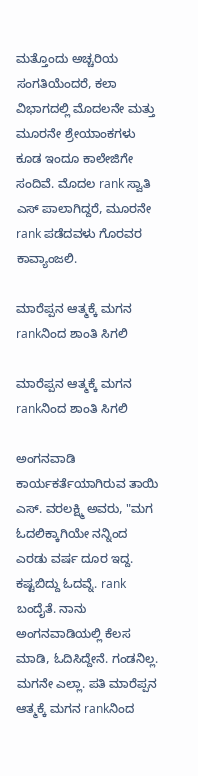ಮತ್ತೊಂದು ಅಚ್ಚರಿಯ ಸಂಗತಿಯೆಂದರೆ, ಕಲಾ ವಿಭಾಗದಲ್ಲಿ ಮೊದಲನೇ ಮತ್ತು ಮೂರನೇ ಶ್ರೇಯಾಂಕಗಳು ಕೂಡ ಇಂದೂ ಕಾಲೇಜಿಗೇ ಸಂದಿವೆ. ಮೊದಲ rank ಸ್ವಾತಿ ಎಸ್ ಪಾಲಾಗಿದ್ದರೆ, ಮೂರನೇ rank ಪಡೆದವಳು ಗೊರವರ ಕಾವ್ಯಾಂಜಲಿ.

ಮಾರೆಪ್ಪನ ಆತ್ಮಕ್ಕೆ ಮಗನ rankನಿಂದ ಶಾಂತಿ ಸಿಗಲಿ

ಮಾರೆಪ್ಪನ ಆತ್ಮಕ್ಕೆ ಮಗನ rankನಿಂದ ಶಾಂತಿ ಸಿಗಲಿ

ಅಂಗನವಾಡಿ ಕಾರ್ಯಕರ್ತೆಯಾಗಿರುವ ತಾಯಿ ಎಸ್. ವರಲಕ್ಷ್ಮಿ ಅವರು, "ಮಗ ಓದಲಿಕ್ಕಾಗಿಯೇ ನನ್ನಿಂದ ಎರಡು ವರ್ಷ ದೂರ ಇದ್ದ. ಕಷ್ಟಬಿದ್ದು ಓದವ್ನೆ. rank ಬಂದೈತೆ. ನಾನು ಅಂಗನವಾಡಿಯಲ್ಲಿ ಕೆಲಸ ಮಾಡಿ, ಓದಿಸಿದ್ದೇನೆ. ಗಂಡನಿಲ್ಲ. ಮಗನೇ ಎಲ್ಲಾ. ಪತಿ ಮಾರೆಪ್ಪನ ಆತ್ಮಕ್ಕೆ ಮಗನ rankನಿಂದ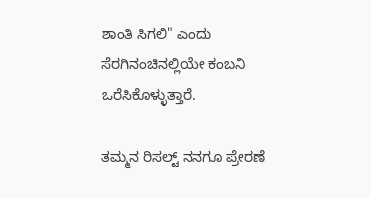ಶಾಂತಿ ಸಿಗಲಿ" ಎಂದು ಸೆರಗಿನಂಚಿನಲ್ಲಿಯೇ ಕಂಬನಿ ಒರೆಸಿಕೊಳ್ಳುತ್ತಾರೆ.

ತಮ್ಮನ ರಿಸಲ್ಟ್ ನನಗೂ ಪ್ರೇರಣೆ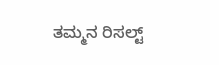ತಮ್ಮನ ರಿಸಲ್ಟ್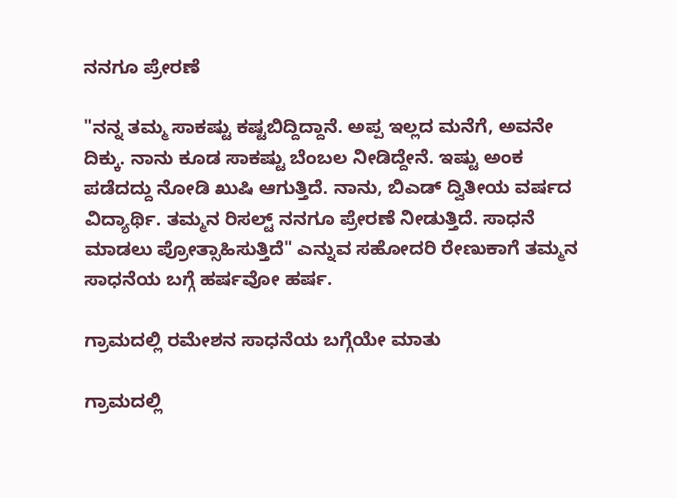ನನಗೂ ಪ್ರೇರಣೆ

"ನನ್ನ ತಮ್ಮ ಸಾಕಷ್ಟು ಕಷ್ಟಬಿದ್ದಿದ್ದಾನೆ. ಅಪ್ಪ ಇಲ್ಲದ ಮನೆಗೆ, ಅವನೇ ದಿಕ್ಕು. ನಾನು ಕೂಡ ಸಾಕಷ್ಟು ಬೆಂಬಲ ನೀಡಿದ್ದೇನೆ. ಇಷ್ಟು ಅಂಕ ಪಡೆದದ್ದು ನೋಡಿ ಖುಷಿ ಆಗುತ್ತಿದೆ. ನಾನು, ಬಿಎಡ್ ದ್ವಿತೀಯ ವರ್ಷದ ವಿದ್ಯಾರ್ಥಿ. ತಮ್ಮನ ರಿಸಲ್ಟ್ ನನಗೂ ಪ್ರೇರಣೆ ನೀಡುತ್ತಿದೆ. ಸಾಧನೆ ಮಾಡಲು ಪ್ರೋತ್ಸಾಹಿಸುತ್ತಿದೆ" ಎನ್ನುವ ಸಹೋದರಿ ರೇಣುಕಾಗೆ ತಮ್ಮನ ಸಾಧನೆಯ ಬಗ್ಗೆ ಹರ್ಷವೋ ಹರ್ಷ.

ಗ್ರಾಮದಲ್ಲಿ ರಮೇಶನ ಸಾಧನೆಯ ಬಗ್ಗೆಯೇ ಮಾತು

ಗ್ರಾಮದಲ್ಲಿ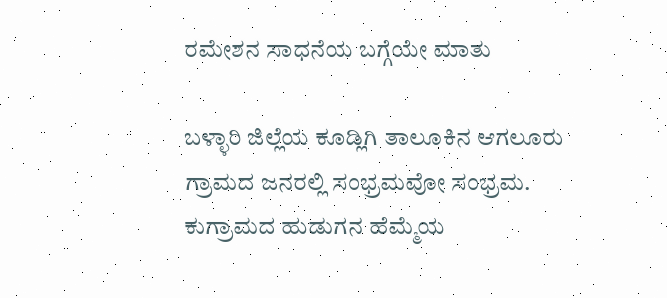ರಮೇಶನ ಸಾಧನೆಯ ಬಗ್ಗೆಯೇ ಮಾತು

ಬಳ್ಳಾರಿ ಜಿಲ್ಲೆಯ ಕೂಡ್ಲಿಗಿ ತಾಲೂಕಿನ ಆಗಲೂರು ಗ್ರಾಮದ ಜನರಲ್ಲಿ ಸಂಭ್ರಮವೋ ಸಂಭ್ರಮ. ಕುಗ್ರಾಮದ ಹುಡುಗನ ಹೆಮ್ಮೆಯ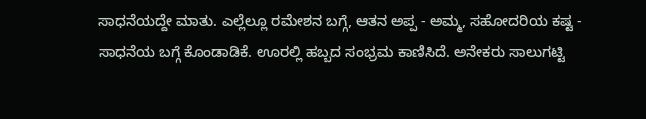ಸಾಧನೆಯದ್ದೇ ಮಾತು. ಎಲ್ಲೆಲ್ಲೂ ರಮೇಶನ ಬಗ್ಗೆ, ಆತನ ಅಪ್ಪ - ಅಮ್ಮ, ಸಹೋದರಿಯ ಕಷ್ಟ - ಸಾಧನೆಯ ಬಗ್ಗೆ ಕೊಂಡಾಡಿಕೆ. ಊರಲ್ಲಿ ಹಬ್ಬದ ಸಂಭ್ರಮ ಕಾಣಿಸಿದೆ. ಅನೇಕರು ಸಾಲುಗಟ್ಟಿ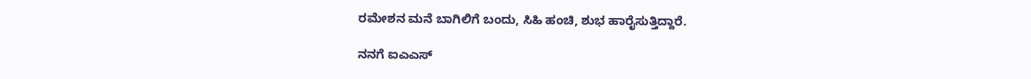ರಮೇಶನ ಮನೆ ಬಾಗಿಲಿಗೆ ಬಂದು, ಸಿಹಿ ಹಂಚಿ, ಶುಭ ಹಾರೈಸುತ್ತಿದ್ದಾರೆ.

ನನಗೆ ಐಎಎಸ್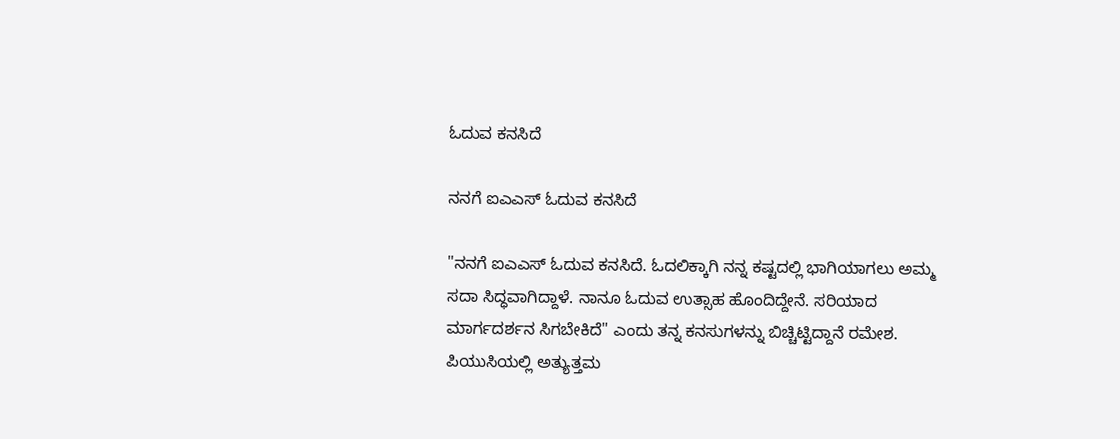ಓದುವ ಕನಸಿದೆ

ನನಗೆ ಐಎಎಸ್ ಓದುವ ಕನಸಿದೆ

"ನನಗೆ ಐಎಎಸ್ ಓದುವ ಕನಸಿದೆ. ಓದಲಿಕ್ಕಾಗಿ ನನ್ನ ಕಷ್ಟದಲ್ಲಿ ಭಾಗಿಯಾಗಲು ಅಮ್ಮ ಸದಾ ಸಿದ್ಧವಾಗಿದ್ದಾಳೆ. ನಾನೂ ಓದುವ ಉತ್ಸಾಹ ಹೊಂದಿದ್ದೇನೆ. ಸರಿಯಾದ ಮಾರ್ಗದರ್ಶನ ಸಿಗಬೇಕಿದೆ" ಎಂದು ತನ್ನ ಕನಸುಗಳನ್ನು ಬಿಚ್ಚಿಟ್ಟಿದ್ದಾನೆ ರಮೇಶ. ಪಿಯುಸಿಯಲ್ಲಿ ಅತ್ಯುತ್ತಮ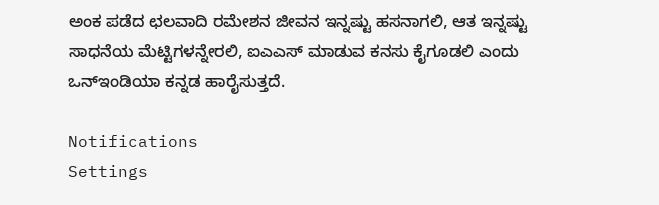ಅಂಕ ಪಡೆದ ಛಲವಾದಿ ರಮೇಶನ ಜೀವನ ಇನ್ನಷ್ಟು ಹಸನಾಗಲಿ, ಆತ ಇನ್ನಷ್ಟು ಸಾಧನೆಯ ಮೆಟ್ಟಿಗಳನ್ನೇರಲಿ, ಐಎಎಸ್ ಮಾಡುವ ಕನಸು ಕೈಗೂಡಲಿ ಎಂದು ಒನ್ಇಂಡಿಯಾ ಕನ್ನಡ ಹಾರೈಸುತ್ತದೆ.

Notifications
Settings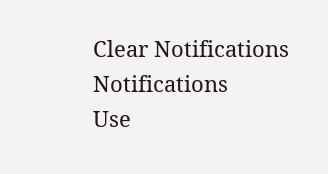Clear Notifications
Notifications
Use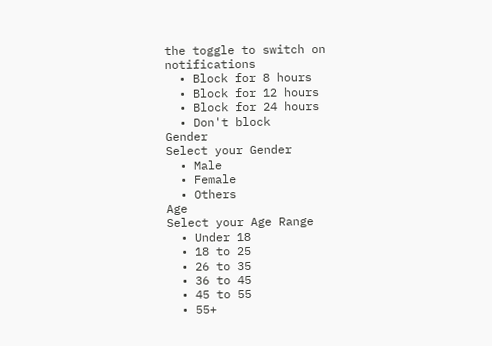the toggle to switch on notifications
  • Block for 8 hours
  • Block for 12 hours
  • Block for 24 hours
  • Don't block
Gender
Select your Gender
  • Male
  • Female
  • Others
Age
Select your Age Range
  • Under 18
  • 18 to 25
  • 26 to 35
  • 36 to 45
  • 45 to 55
  • 55+